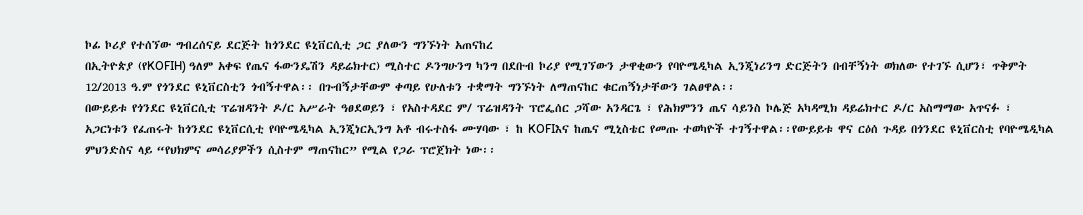ኮፊ ኮሪያ የተሰኘው ግብረሰናይ ደርጅት ከጎንደር ዩኒቨርሲቲ ጋር ያለውን ግንኙነት አጠናከረ
በኢትዮጵያ (የKOFIH) ዓለም አቀፍ የጤና ፋውንዴሽን ዳይሬክተር) ሚስተር ዶንግሁንግ ካንግ በደቡብ ኮሪያ የሚገኘውን ታዋቂውን የባዮሜዲካል ኢንጂነሪንግ ድርጅትን በብቸኝነት ወክለው የተገኙ ሲሆን፣ ጥቅምት 12/2013 ዓ.ም የጎንደር ዩኒቨርስቲን ጎብኝተዋል፡፡ በጉብኝታቸውም ቀጣይ የሁለቱን ተቋማት ግንኙነት ለማጠናከር ቁርጠኝነታቸውን ገልፀዋል፡፡
በውይይቱ የጎንደር ዩኒቨርሲቲ ፕሬዝዳንት ዶ/ር አሥራት ዓፀደወይን ፣ የአስተዳደር ም/ ፕሬዝዳንት ፕሮፌሰር ጋሻው አንዳርጌ ፣ የሕክምንን ጤና ሳይንስ ኮሌጅ አካዳሚክ ዳይሬክተር ዶ/ር አስማማው አጥናፉ ፣ አጋርነቱን የፈጠሩት ከጎንደር ዩኒቨርሲቲ የባዮሜዲካል ኢንጂነርኢንግ አቶ ብሩተስፋ ሙሃባው ፣ ከ KOFIእና ከጤና ሚኒስቴር የመጡ ተወካዮች ተገኝተዋል፡፡የውይይቱ ዋና ርዕሰ ጉዳይ በጎንደር ዩኒቨርስቲ የባዮሜዲካል ምህንድስና ላይ “የህክምና መሳሪያዎችን ሲስተም ማጠናከር” የሚል የጋራ ፕሮጀክት ነው፡፡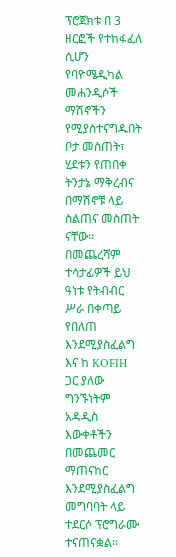ፕሮጀክቱ በ 3 ዘርፎች የተከፋፈለ ሲሆን የባዮሜዲካል መሐንዲሶች ማሽኖችን የሚያስተናግዱበት ቦታ መስጠት፣ ሂደቱን የጠበቀ ትንታኔ ማቅረብና በማሽኖቹ ላይ ስልጠና መስጠት ናቸው፡፡
በመጨረሻም ተሳታፊዎች ይህ ዓነቱ የትብብር ሥራ በቀጣይ የበለጠ እንደሚያስፈልግ እና ከ KOFIH ጋር ያለው ግንኙነትም አዳዲስ እውቀቶችን በመጨመር ማጠናከር እንደሚያስፈልግ መግባባት ላይ ተደርሶ ፕሮግራሙ ተናጠናቋል፡፡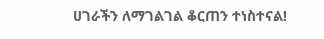ሀገራችን ለማገልገል ቆርጠን ተነስተናል!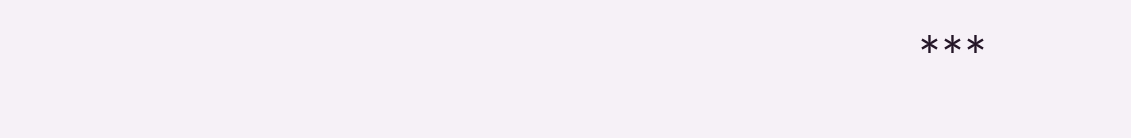***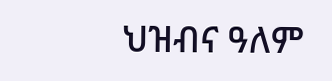ህዝብና ዓለም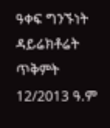ዓቀፍ ግንኙነት ዳይሬክቶሬት
ጥቅምት 12/2013 ዓ.ም